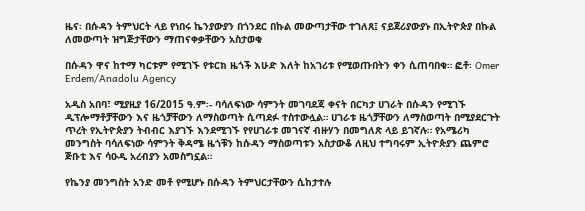ዜና፡ በሱዳን ትምህርት ላይ የነበሩ ኬንያውያን በጎንደር በኩል መውጣታቸው ተገለጸ፤ ናይጀሪያውያኑ በኢትዮጵያ በኩል ለመውጣት ዝግጅታቸውን ማጠናቀቃቸውን አስታወቁ

በሱዳን ዋና ከተማ ካርቱም የሚገኙ የቱርክ ዜጎች እሁድ እለት ከአገሪቱ የሚወጡበትን ቀን ሲጠባበቁ። ፎቶ፡ Omer Erdem/Anadolu Agency

አዲስ አበባ፣ ሚያዚያ 16/2015 ዓ.ም፡- ባሳለፍነው ሳምንት መገባደጃ ቀናት በርካታ ሀገራት በሱዳን የሚገኙ ዲፕሎማቶቻቸውን እና ዜጎቻቸውን ለማስወጣት ሲጣደፉ ተስተውሏል። ሀገራቱ ዜጎቻቸውን ለማስወጣት በሚያደርጉት ጥረት የኢትዮጵያን ትብብር እያገኙ እንደሚገኙ የየሀገራቱ መገናኛ ብዙሃን በመግለጽ ላይ ይገኛሉ። የአሜሪካ መንግስት ባሳለፍነው ሳምንት ቅዳሜ ዜጎቹን ከሱዳን ማስወጣቱን አስታውቆ ለዚህ ተግባሩም ኢትዮጵያን ጨምሮ ጅቡቲ እና ሳዑዲ አረብያን አመስግኗል።

የኬንያ መንግስት አንድ መቶ የሚሆኑ በሱዳን ትምህርታቸውን ሲከታተሉ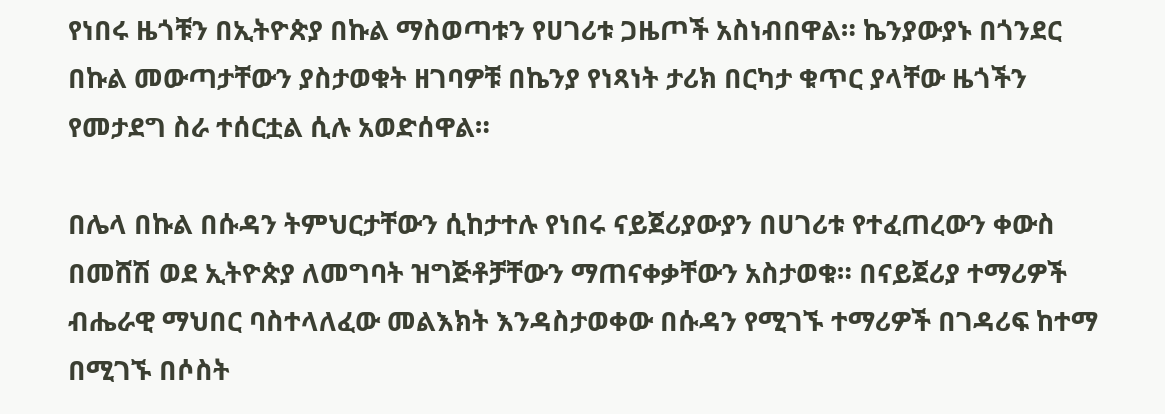የነበሩ ዜጎቹን በኢትዮጵያ በኩል ማስወጣቱን የሀገሪቱ ጋዜጦች አስነብበዋል። ኬንያውያኑ በጎንደር በኩል መውጣታቸውን ያስታወቁት ዘገባዎቹ በኬንያ የነጻነት ታሪክ በርካታ ቁጥር ያላቸው ዜጎችን የመታደግ ስራ ተሰርቷል ሲሉ አወድሰዋል።

በሌላ በኩል በሱዳን ትምህርታቸውን ሲከታተሉ የነበሩ ናይጀሪያውያን በሀገሪቱ የተፈጠረውን ቀውስ በመሸሽ ወደ ኢትዮጵያ ለመግባት ዝግጅቶቻቸውን ማጠናቀቃቸውን አስታወቁ። በናይጀሪያ ተማሪዎች ብሔራዊ ማህበር ባስተላለፈው መልእክት እንዳስታወቀው በሱዳን የሚገኙ ተማሪዎች በገዳሪፍ ከተማ በሚገኙ በሶስት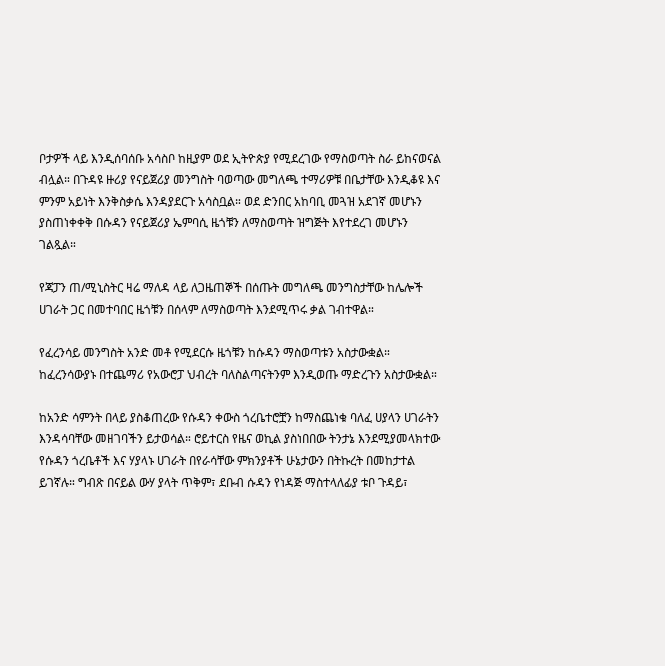ቦታዎች ላይ እንዲሰባሰቡ አሳስቦ ከዚያም ወደ ኢትዮጵያ የሚደረገው የማስወጣት ስራ ይከናወናል ብሏል። በጉዳዩ ዙሪያ የናይጀሪያ መንግስት ባወጣው መግለጫ ተማሪዎቹ በቤታቸው እንዲቆዩ እና ምንም አይነት እንቅስቃሴ እንዳያደርጉ አሳስቧል። ወደ ድንበር አከባቢ መጓዝ አደገኛ መሆኑን ያስጠነቀቀቅ በሱዳን የናይጀሪያ ኤምባሲ ዜጎቹን ለማስወጣት ዝግጅት እየተደረገ መሆኑን ገልጿል።

የጃፓን ጠ/ሚኒስትር ዛሬ ማለዳ ላይ ለጋዜጠኞች በሰጡት መግለጫ መንግስታቸው ከሌሎች ሀገራት ጋር በመተባበር ዜጎቹን በሰላም ለማስወጣት እንደሚጥሩ ቃል ገብተዋል።

የፈረንሳይ መንግስት አንድ መቶ የሚደርሱ ዜጎቹን ከሱዳን ማስወጣቱን አስታውቋል። ከፈረንሳውያኑ በተጨማሪ የአውሮፓ ህብረት ባለስልጣናትንም እንዲወጡ ማድረጉን አስታውቋል።

ከአንድ ሳምንት በላይ ያስቆጠረው የሱዳን ቀውስ ጎረቤተሮቿን ከማስጨነቁ ባለፈ ሀያላን ሀገራትን እንዳሳባቸው መዘገባችን ይታወሳል። ሮይተርስ የዜና ወኪል ያስነበበው ትንታኔ እንደሚያመላክተው የሱዳን ጎረቤቶች እና ሃያላኑ ሀገራት በየራሳቸው ምክንያቶች ሁኔታውን በትኩረት በመከታተል ይገኛሉ። ግብጽ በናይል ውሃ ያላት ጥቅም፣ ደቡብ ሱዳን የነዳጅ ማስተላለፊያ ቱቦ ጉዳይ፣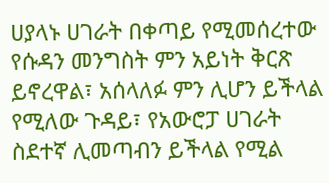ሀያላኑ ሀገራት በቀጣይ የሚመሰረተው የሱዳን መንግስት ምን አይነት ቅርጽ ይኖረዋል፣ አሰላለፉ ምን ሊሆን ይችላል የሚለው ጉዳይ፣ የአውሮፓ ሀገራት ስደተኛ ሊመጣብን ይችላል የሚል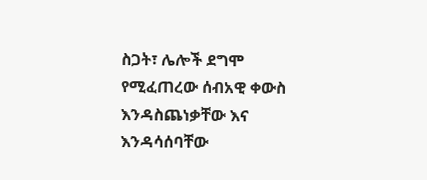ስጋት፣ ሌሎች ደግሞ የሚፈጠረው ሰብአዊ ቀውስ እንዳስጨነቃቸው እና እንዳሳሰባቸው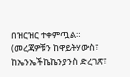በዝርዝር ተቀምጧል። (መረጃዎቹን ከዋይትሃውስ፣ ከኤንኤችኬኬንያንስ ድረገጽ፣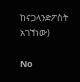ከናጋላንድፖስት አገኘነው)

No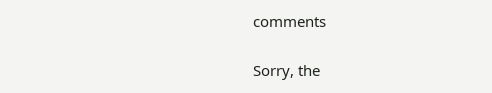comments

Sorry, the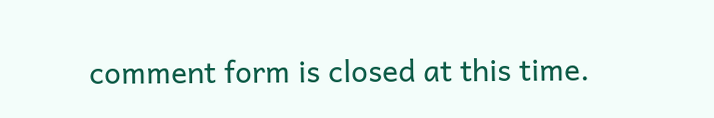comment form is closed at this time.